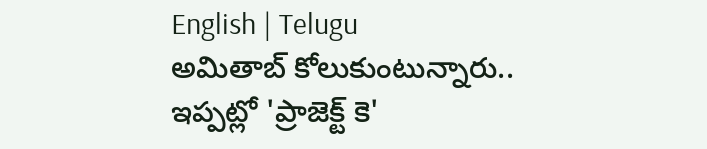English | Telugu
అమితాబ్ కోలుకుంటున్నారు.. ఇప్పట్లో 'ప్రాజెక్ట్ కె'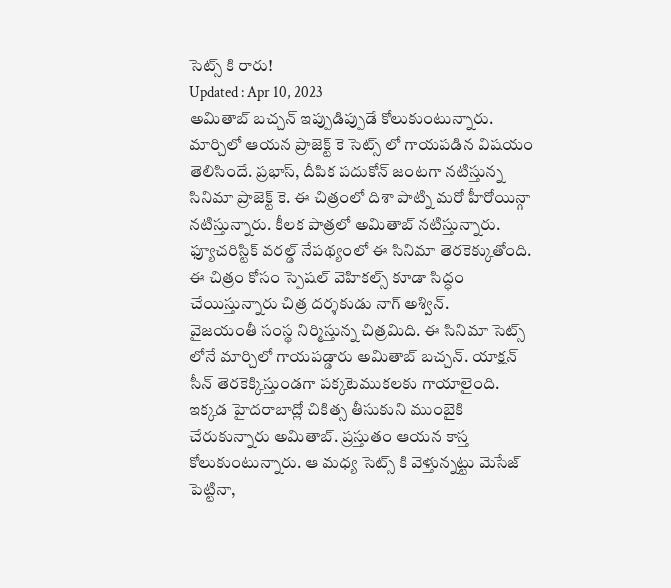సెట్స్ కి రారు!
Updated : Apr 10, 2023
అమితాబ్ బచ్చన్ ఇప్పుడిప్పుడే కోలుకుంటున్నారు. మార్చిలో ఆయన ప్రాజెక్ట్ కె సెట్స్ లో గాయపడిన విషయం తెలిసిందే. ప్రభాస్, దీపిక పదుకోన్ జంటగా నటిస్తున్న సినిమా ప్రాజెక్ట్ కె. ఈ చిత్రంలో దిశా పాట్ని మరో హీరోయిన్గా నటిస్తున్నారు. కీలక పాత్రలో అమితాబ్ నటిస్తున్నారు. ఫ్యూచరిస్టిక్ వరల్డ్ నేపథ్యంలో ఈ సినిమా తెరకెక్కుతోంది. ఈ చిత్రం కోసం స్పెషల్ వెహికల్స్ కూడా సిద్ధం చేయిస్తున్నారు చిత్ర దర్శకుడు నాగ్ అశ్విన్.
వైజయంతీ సంస్థ నిర్మిస్తున్న చిత్రమిది. ఈ సినిమా సెట్స్ లోనే మార్చిలో గాయపడ్డారు అమితాబ్ బచ్చన్. యాక్షన్ సీన్ తెరకెక్కిస్తుండగా పక్కటెముకలకు గాయాలైంది. ఇక్కడ హైదరాబాద్లో చికిత్స తీసుకుని ముంబైకి చేరుకున్నారు అమితాబ్. ప్రస్తుతం ఆయన కాస్త కోలుకుంటున్నారు. ఆ మధ్య సెట్స్ కి వెళ్తున్నట్టు మెసేజ్ పెట్టినా,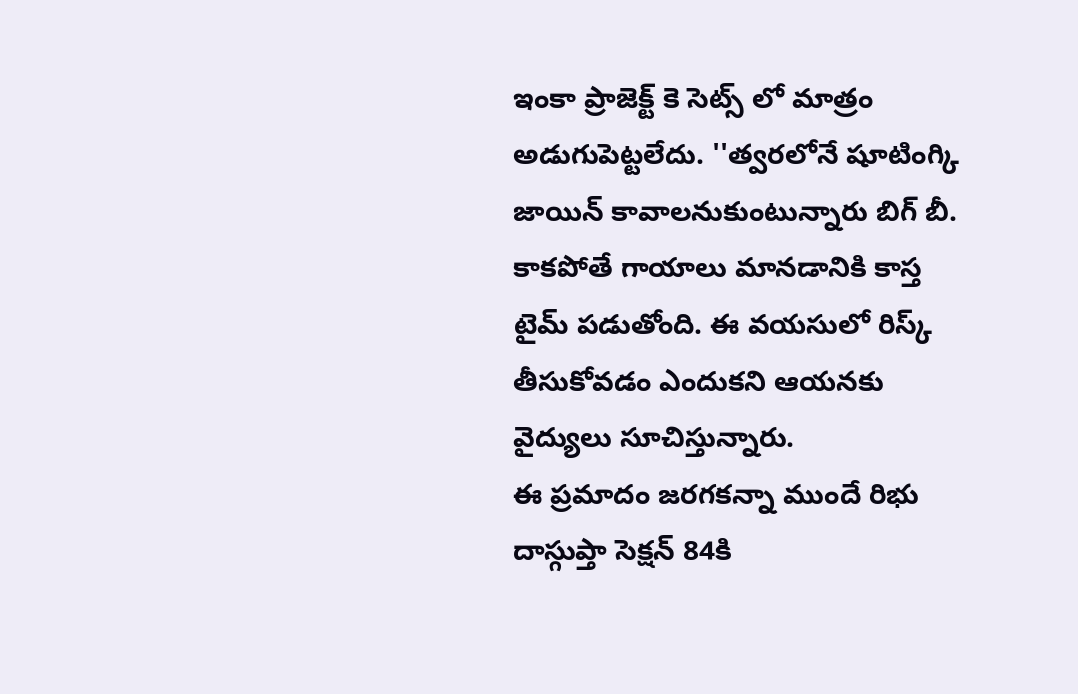ఇంకా ప్రాజెక్ట్ కె సెట్స్ లో మాత్రం అడుగుపెట్టలేదు. ''త్వరలోనే షూటింగ్కి జాయిన్ కావాలనుకుంటున్నారు బిగ్ బీ. కాకపోతే గాయాలు మానడానికి కాస్త టైమ్ పడుతోంది. ఈ వయసులో రిస్క్ తీసుకోవడం ఎందుకని ఆయనకు వైద్యులు సూచిస్తున్నారు.
ఈ ప్రమాదం జరగకన్నా ముందే రిభు దాస్గుప్తా సెక్షన్ 84కి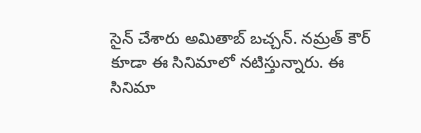సైన్ చేశారు అమితాబ్ బచ్చన్. నమ్రత్ కౌర్ కూడా ఈ సినిమాలో నటిస్తున్నారు. ఈ సినిమా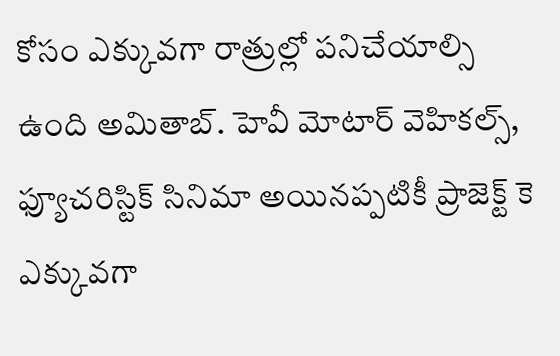కోసం ఎక్కువగా రాత్రుల్లో పనిచేయాల్సి ఉంది అమితాబ్. హెవీ మోటార్ వెహికల్స్, ఫ్యూచరిస్టిక్ సినిమా అయినప్పటికీ ప్రాజెక్ట్ కె ఎక్కువగా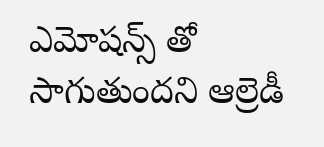ఎమోషన్స్ తో సాగుతుందని ఆల్రెడీ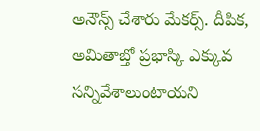అనౌన్స్ చేశారు మేకర్స్. దీపిక, అమితాబ్తో ప్రభాస్కి ఎక్కువ సన్నివేశాలుంటాయని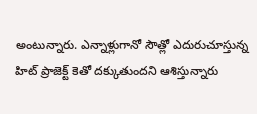అంటున్నారు. ఎన్నాళ్లుగానో సౌత్లో ఎదురుచూస్తున్న హిట్ ప్రాజెక్ట్ కెతో దక్కుతుందని ఆశిస్తున్నారు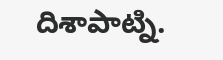దిశాపాట్ని.